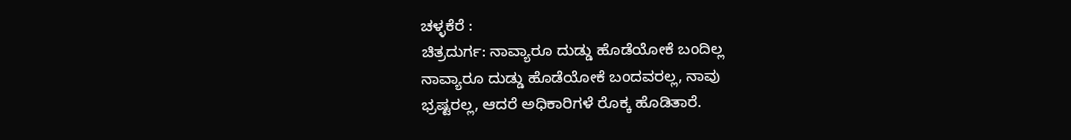ಚಳ್ಳಕೆರೆ :
ಚಿತ್ರದುರ್ಗ: ನಾವ್ಯಾರೂ ದುಡ್ಡು ಹೊಡೆಯೋಕೆ ಬಂದಿಲ್ಲ
ನಾವ್ಯಾರೂ ದುಡ್ಡು ಹೊಡೆಯೋಕೆ ಬಂದವರಲ್ಲ, ನಾವು
ಭ್ರಷ್ಟರಲ್ಲ, ಆದರೆ ಅಧಿಕಾರಿಗಳೆ ರೊಕ್ಕ ಹೊಡಿತಾರೆ.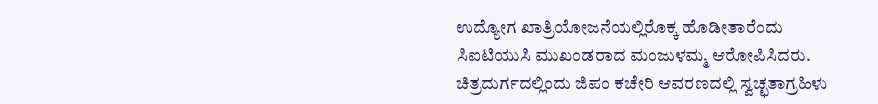ಉದ್ಯೋಗ ಖಾತ್ರಿಯೋಜನೆಯಲ್ಲಿರೊಕ್ಕ ಹೊಡೀತಾರೆಂದು
ಸಿಐಟಿಯುಸಿ ಮುಖಂಡರಾದ ಮಂಜುಳಮ್ಮ ಆರೋಪಿಸಿದರು.
ಚಿತ್ರದುರ್ಗದಲ್ಲಿಂದು ಜಿಪಂ ಕಚೇರಿ ಆವರಣದಲ್ಲಿ ಸ್ವಚ್ಛತಾಗ್ರಹಿಳು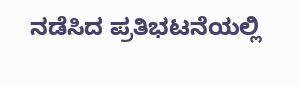ನಡೆಸಿದ ಪ್ರತಿಭಟನೆಯಲ್ಲಿ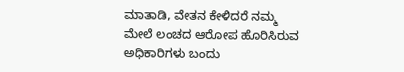ಮಾತಾಡಿ, ವೇತನ ಕೇಳಿದರೆ ನಮ್ಮ
ಮೇಲೆ ಲಂಚದ ಆರೋಪ ಹೊರಿಸಿರುವ ಅಧಿಕಾರಿಗಳು ಬಂದು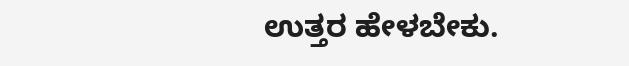ಉತ್ತರ ಹೇಳಬೇಕು.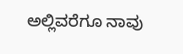ಅಲ್ಲಿವರೆಗೂ ನಾವು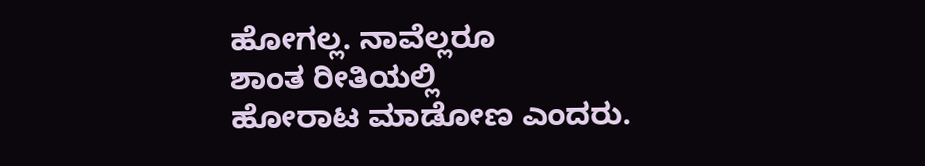ಹೋಗಲ್ಲ. ನಾವೆಲ್ಲರೂ
ಶಾಂತ ರೀತಿಯಲ್ಲಿ
ಹೋರಾಟ ಮಾಡೋಣ ಎಂದರು.